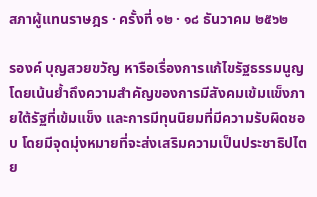สภาผู้แทนราษฎร · ครั้งที่ ๑๒ · ๑๘ ธันวาคม ๒๕๖๒

รองค์ บุญสวยขวัญ หารือเรื่องการแก้ไขรัฐธรรมนูญ โดยเน้นย้ำถึงความสำคัญของการมีสังคมเข้มแข็งภายใต้รัฐที่เข้มแข็ง และการมีทุนนิยมที่มีความรับผิดชอบ โดยมีจุดมุ่งหมายที่จะส่งเสริมความเป็นประชาธิปไตย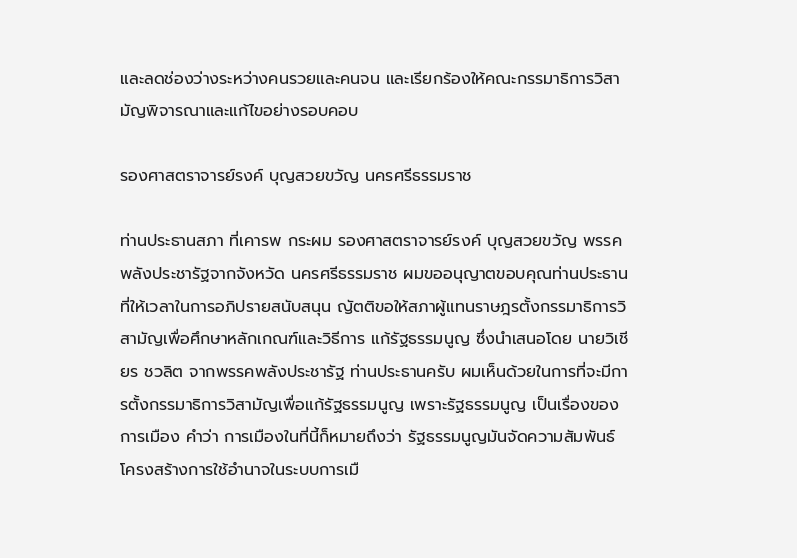และลดช่องว่างระหว่างคนรวยและคนจน และเรียกร้องให้คณะกรรมาธิการวิสามัญพิจารณาและแก้ไขอย่างรอบคอบ

รองศาสตราจารย์รงค์ บุญสวยขวัญ นครศรีธรรมราช

ท่านประธานสภา ที่เคารพ กระผม รองศาสตราจารย์รงค์ บุญสวยขวัญ พรรคพลังประชารัฐจากจังหวัด นครศรีธรรมราช ผมขออนุญาตขอบคุณท่านประธานที่ให้เวลาในการอภิปรายสนับสนุน ญัตติขอให้สภาผู้แทนราษฎรตั้งกรรมาธิการวิสามัญเพื่อศึกษาหลักเกณฑ์และวิธีการ แก้รัฐธรรมนูญ ซึ่งนำเสนอโดย นายวิเชียร ชวลิต จากพรรคพลังประชารัฐ ท่านประธานครับ ผมเห็นด้วยในการที่จะมีการตั้งกรรมาธิการวิสามัญเพื่อแก้รัฐธรรมนูญ เพราะรัฐธรรมนูญ เป็นเรื่องของการเมือง คำว่า การเมืองในที่นี้ก็หมายถึงว่า รัฐธรรมนูญมันจัดความสัมพันธ์ โครงสร้างการใช้อำนาจในระบบการเมื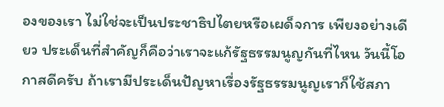องของเรา ไม่ใช่จะเป็นประชาธิปไตยหรือเผด็จการ เพียงอย่างเดียว ประเด็นที่สำคัญก็คือว่าเราจะแก้รัฐธรรมนูญกันที่ไหน วันนี้โอกาสดีครับ ถ้าเรามีประเด็นปัญหาเรื่องรัฐธรรมนูญเราก็ใช้สภา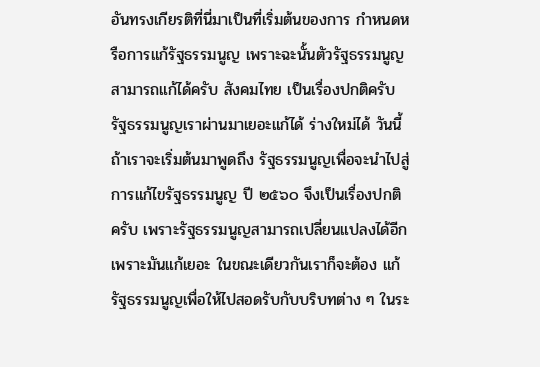อันทรงเกียรติที่นี่มาเป็นที่เริ่มต้นของการ กำหนดหรือการแก้รัฐธรรมนูญ เพราะฉะนั้นตัวรัฐธรรมนูญสามารถแก้ได้ครับ สังคมไทย เป็นเรื่องปกติครับ รัฐธรรมนูญเราผ่านมาเยอะแก้ได้ ร่างใหม่ได้ วันนี้ถ้าเราจะเริ่มต้นมาพูดถึง รัฐธรรมนูญเพื่อจะนำไปสู่การแก้ไขรัฐธรรมนูญ ปี ๒๕๖๐ จึงเป็นเรื่องปกติครับ เพราะรัฐธรรมนูญสามารถเปลี่ยนแปลงได้อีก เพราะมันแก้เยอะ ในขณะเดียวกันเราก็จะต้อง แก้รัฐธรรมนูญเพื่อให้ไปสอดรับกับบริบทต่าง ๆ ในระ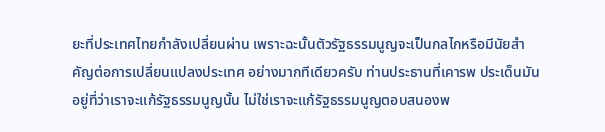ยะที่ประเทศไทยกำลังเปลี่ยนผ่าน เพราะฉะนั้นตัวรัฐธรรมนูญจะเป็นกลไกหรือมีนัยสำคัญต่อการเปลี่ยนแปลงประเทศ อย่างมากทีเดียวครับ ท่านประธานที่เคารพ ประเด็นมันอยู่ที่ว่าเราจะแก้รัฐธรรมนูญนั้น ไม่ใช่เราจะแก้รัฐธรรมนูญตอบสนองพ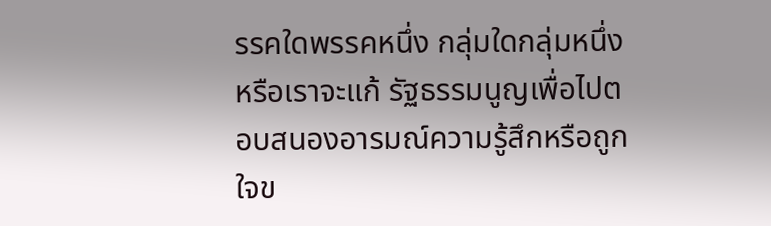รรคใดพรรคหนึ่ง กลุ่มใดกลุ่มหนึ่ง หรือเราจะแก้ รัฐธรรมนูญเพื่อไปตอบสนองอารมณ์ความรู้สึกหรือถูกใจข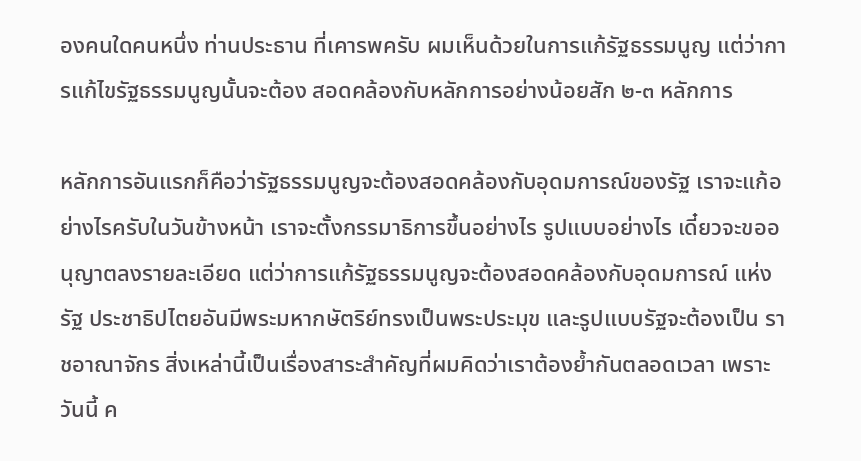องคนใดคนหนึ่ง ท่านประธาน ที่เคารพครับ ผมเห็นด้วยในการแก้รัฐธรรมนูญ แต่ว่าการแก้ไขรัฐธรรมนูญนั้นจะต้อง สอดคล้องกับหลักการอย่างน้อยสัก ๒-๓ หลักการ

หลักการอันแรกก็คือว่ารัฐธรรมนูญจะต้องสอดคล้องกับอุดมการณ์ของรัฐ เราจะแก้อย่างไรครับในวันข้างหน้า เราจะตั้งกรรมาธิการขึ้นอย่างไร รูปแบบอย่างไร เดี๋ยวจะขออนุญาตลงรายละเอียด แต่ว่าการแก้รัฐธรรมนูญจะต้องสอดคล้องกับอุดมการณ์ แห่งรัฐ ประชาธิปไตยอันมีพระมหากษัตริย์ทรงเป็นพระประมุข และรูปแบบรัฐจะต้องเป็น ราชอาณาจักร สิ่งเหล่านี้เป็นเรื่องสาระสำคัญที่ผมคิดว่าเราต้องย้ำกันตลอดเวลา เพราะวันนี้ ค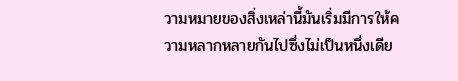วามหมายของสิ่งเหล่านี้มันเริ่มมีการให้ความหลากหลายกันไปซึ่งไม่เป็นหนึ่งเดีย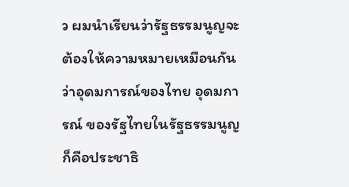ว ผมนำเรียนว่ารัฐธรรมนูญจะต้องให้ความหมายเหมือนกันว่าอุดมการณ์ของไทย อุดมการณ์ ของรัฐไทยในรัฐธรรมนูญก็คือประชาธิ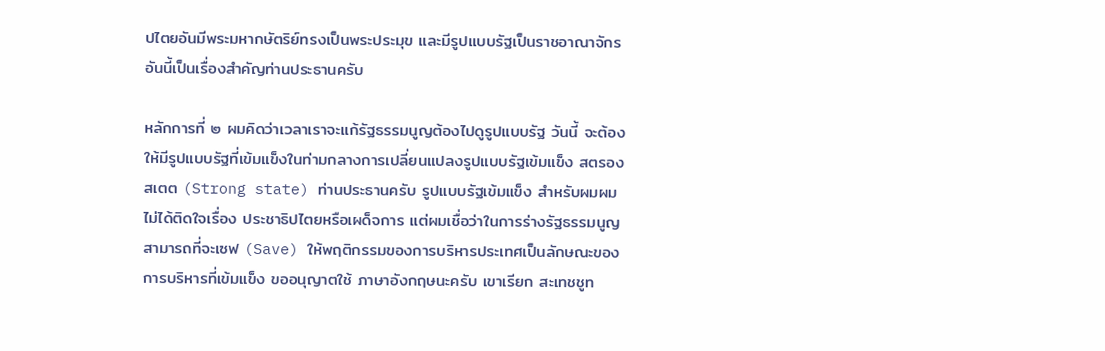ปไตยอันมีพระมหากษัตริย์ทรงเป็นพระประมุข และมีรูปแบบรัฐเป็นราชอาณาจักร อันนี้เป็นเรื่องสำคัญท่านประธานครับ

หลักการที่ ๒ ผมคิดว่าเวลาเราจะแก้รัฐธรรมนูญต้องไปดูรูปแบบรัฐ วันนี้ จะต้องให้มีรูปแบบรัฐที่เข้มแข็งในท่ามกลางการเปลี่ยนแปลงรูปแบบรัฐเข้มแข็ง สตรอง สเตต (Strong state) ท่านประธานครับ รูปแบบรัฐเข้มแข็ง สำหรับผมผมไม่ได้ติดใจเรื่อง ประชาธิปไตยหรือเผด็จการ แต่ผมเชื่อว่าในการร่างรัฐธรรมนูญสามารถที่จะเซฟ (Save) ให้พฤติกรรมของการบริหารประเทศเป็นลักษณะของการบริหารที่เข้มแข็ง ขออนุญาตใช้ ภาษาอังกฤษนะครับ เขาเรียก สะเทชชูท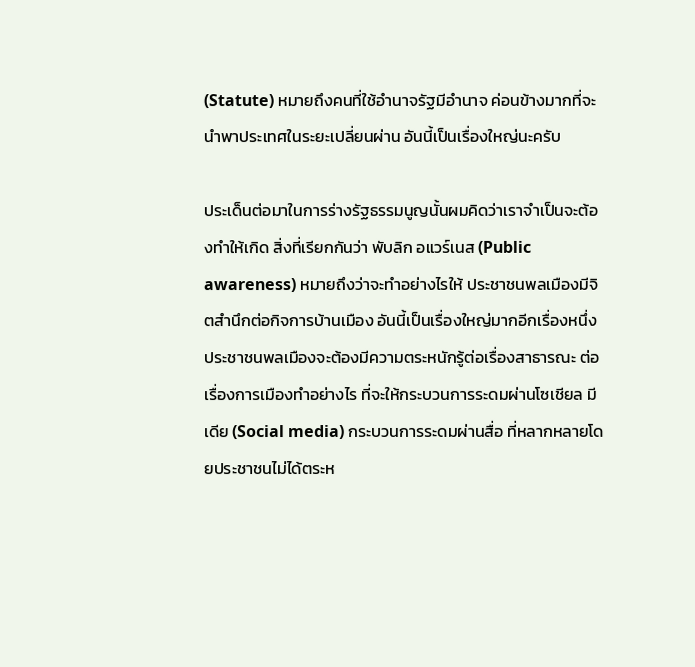(Statute) หมายถึงคนที่ใช้อำนาจรัฐมีอำนาจ ค่อนข้างมากที่จะนำพาประเทศในระยะเปลี่ยนผ่าน อันนี้เป็นเรื่องใหญ่นะครับ

ประเด็นต่อมาในการร่างรัฐธรรมนูญนั้นผมคิดว่าเราจำเป็นจะต้องทำให้เกิด สิ่งที่เรียกกันว่า พับลิก อแวร์เนส (Public awareness) หมายถึงว่าจะทำอย่างไรให้ ประชาชนพลเมืองมีจิตสำนึกต่อกิจการบ้านเมือง อันนี้เป็นเรื่องใหญ่มากอีกเรื่องหนึ่ง ประชาชนพลเมืองจะต้องมีความตระหนักรู้ต่อเรื่องสาธารณะ ต่อเรื่องการเมืองทำอย่างไร ที่จะให้กระบวนการระดมผ่านโซเชียล มีเดีย (Social media) กระบวนการระดมผ่านสื่อ ที่หลากหลายโดยประชาชนไม่ได้ตระห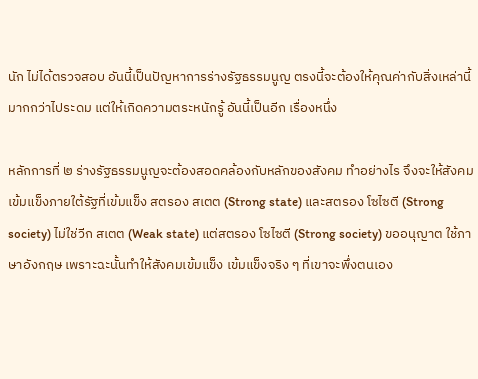นัก ไม่ได้ตรวจสอบ อันนี้เป็นปัญหาการร่างรัฐธรรมนูญ ตรงนี้จะต้องให้คุณค่ากับสิ่งเหล่านี้มากกว่าไประดม แต่ให้เกิดความตระหนักรู้ อันนี้เป็นอีก เรื่องหนึ่ง

หลักการที่ ๒ ร่างรัฐธรรมนูญจะต้องสอดคล้องกับหลักของสังคม ทำอย่างไร จึงจะให้สังคมเข้มแข็งภายใต้รัฐที่เข้มแข็ง สตรอง สเตต (Strong state) และสตรอง โซไซตี (Strong society) ไม่ใช่วีก สเตต (Weak state) แต่สตรอง โซไซตี (Strong society) ขออนุญาต ใช้ภาษาอังกฤษ เพราะฉะนั้นทำให้สังคมเข้มแข็ง เข้มแข็งจริง ๆ ที่เขาจะพึ่งตนเอง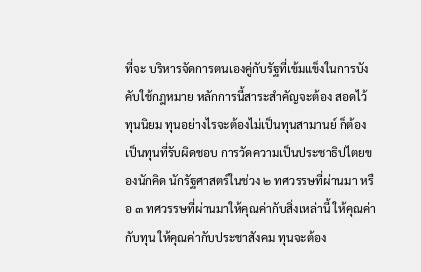ที่จะ บริหารจัดการตนเองคู่กับรัฐที่เข้มแข็งในการบังคับใช้กฎหมาย หลักการนี้สาระสำคัญจะต้อง สอดไว้ ทุนนิยม ทุนอย่างไรจะต้องไม่เป็นทุนสามานย์ ก็ต้องเป็นทุนที่รับผิดชอบ การวัดความเป็นประชาธิปไตยของนักคิด นักรัฐศาสตร์ในช่วง ๒ ทศวรรษที่ผ่านมา หรือ ๓ ทศวรรษที่ผ่านมาให้คุณค่ากับสิ่งเหล่านี้ ให้คุณค่ากับทุน ให้คุณค่ากับประชาสังคม ทุนจะต้อง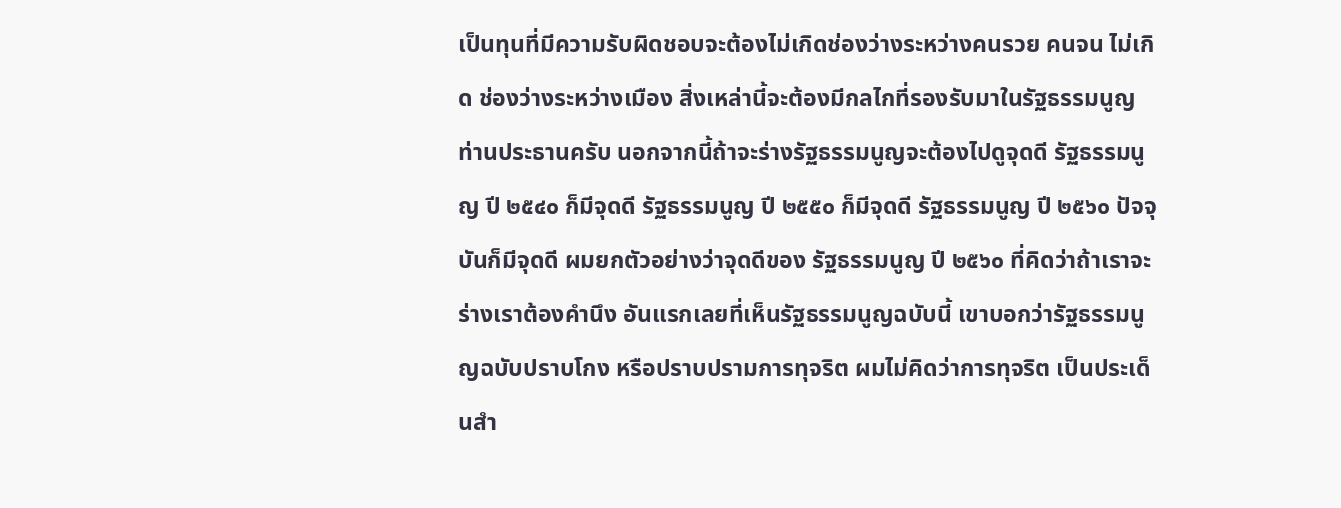เป็นทุนที่มีความรับผิดชอบจะต้องไม่เกิดช่องว่างระหว่างคนรวย คนจน ไม่เกิด ช่องว่างระหว่างเมือง สิ่งเหล่านี้จะต้องมีกลไกที่รองรับมาในรัฐธรรมนูญ ท่านประธานครับ นอกจากนี้ถ้าจะร่างรัฐธรรมนูญจะต้องไปดูจุดดี รัฐธรรมนูญ ปี ๒๕๔๐ ก็มีจุดดี รัฐธรรมนูญ ปี ๒๕๕๐ ก็มีจุดดี รัฐธรรมนูญ ปี ๒๕๖๐ ปัจจุบันก็มีจุดดี ผมยกตัวอย่างว่าจุดดีของ รัฐธรรมนูญ ปี ๒๕๖๐ ที่คิดว่าถ้าเราจะร่างเราต้องคำนึง อันแรกเลยที่เห็นรัฐธรรมนูญฉบับนี้ เขาบอกว่ารัฐธรรมนูญฉบับปราบโกง หรือปราบปรามการทุจริต ผมไม่คิดว่าการทุจริต เป็นประเด็นสำ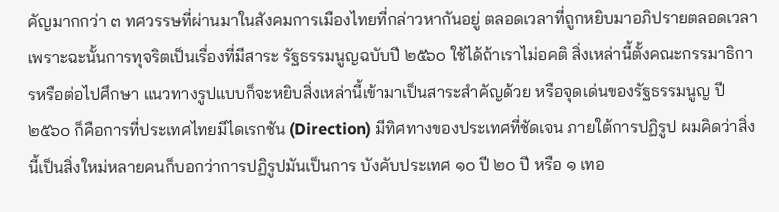คัญมากกว่า ๓ ทศวรรษที่ผ่านมาในสังคมการเมืองไทยที่กล่าวหากันอยู่ ตลอดเวลาที่ถูกหยิบมาอภิปรายตลอดเวลา เพราะฉะนั้นการทุจริตเป็นเรื่องที่มีสาระ รัฐธรรมนูญฉบับปี ๒๕๖๐ ใช้ได้ถ้าเราไม่อคติ สิ่งเหล่านี้ตั้งคณะกรรมาธิการหรือต่อไปศึกษา แนวทางรูปแบบก็จะหยิบสิ่งเหล่านี้เข้ามาเป็นสาระสำคัญด้วย หรือจุดเด่นของรัฐธรรมนูญ ปี ๒๕๖๐ ก็คือการที่ประเทศไทยมีไดเรกชัน (Direction) มีทิศทางของประเทศที่ชัดเจน ภายใต้การปฏิรูป ผมคิดว่าสิ่งนี้เป็นสิ่งใหม่หลายคนก็บอกว่าการปฏิรูปมันเป็นการ บังคับประเทศ ๑๐ ปี ๒๐ ปี หรือ ๑ เทอ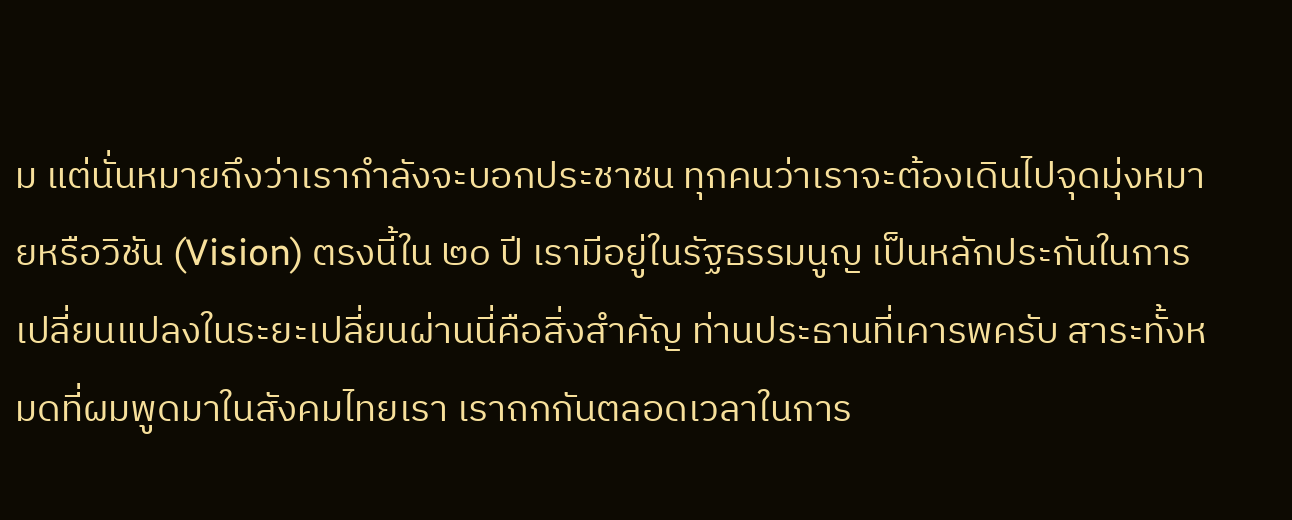ม แต่นั่นหมายถึงว่าเรากำลังจะบอกประชาชน ทุกคนว่าเราจะต้องเดินไปจุดมุ่งหมายหรือวิชัน (Vision) ตรงนี้ใน ๒๐ ปี เรามีอยู่ในรัฐธรรมนูญ เป็นหลักประกันในการเปลี่ยนแปลงในระยะเปลี่ยนผ่านนี่คือสิ่งสำคัญ ท่านประธานที่เคารพครับ สาระทั้งหมดที่ผมพูดมาในสังคมไทยเรา เราถกกันตลอดเวลาในการ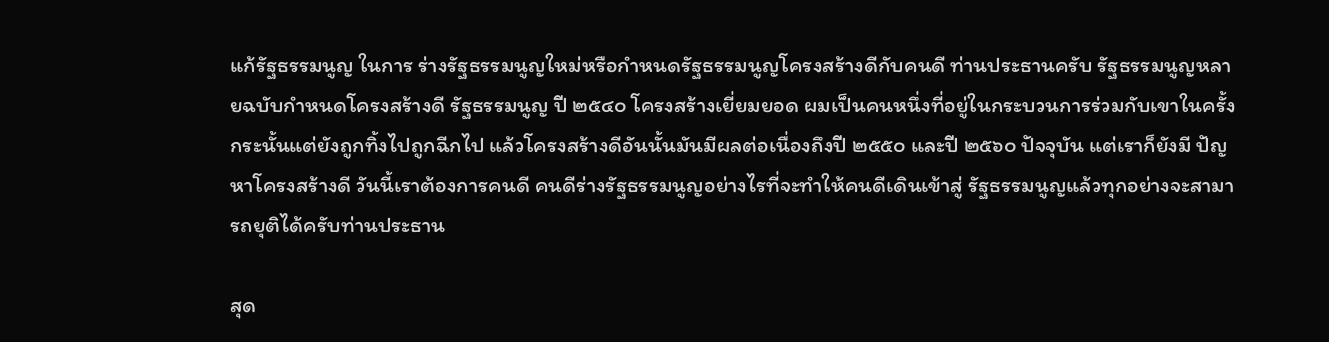แก้รัฐธรรมนูญ ในการ ร่างรัฐธรรมนูญใหม่หรือกำหนดรัฐธรรมนูญโครงสร้างดีกับคนดี ท่านประธานครับ รัฐธรรมนูญหลายฉบับกำหนดโครงสร้างดี รัฐธรรมนูญ ปี ๒๕๔๐ โครงสร้างเยี่ยมยอด ผมเป็นคนหนึ่งที่อยู่ในกระบวนการร่วมกับเขาในครั้งกระนั้นแต่ยังถูกทิ้งไปถูกฉีกไป แล้วโครงสร้างดีอันนั้นมันมีผลต่อเนื่องถึงปี ๒๕๕๐ และปี ๒๕๖๐ ปัจจุบัน แต่เราก็ยังมี ปัญหาโครงสร้างดี วันนี้เราต้องการคนดี คนดีร่างรัฐธรรมนูญอย่างไรที่จะทำให้คนดีเดินเข้าสู่ รัฐธรรมนูญแล้วทุกอย่างจะสามารถยุติได้ครับท่านประธาน

สุด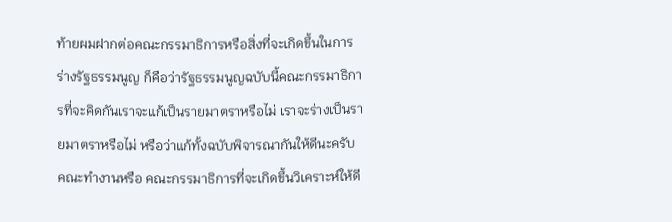ท้ายผมฝากต่อคณะกรรมาธิการหรือสิ่งที่จะเกิดขึ้นในการร่างรัฐธรรมนูญ ก็คือว่ารัฐธรรมนูญฉบับนี้คณะกรรมาธิการที่จะคิดกันเราจะแก้เป็นรายมาตราหรือไม่ เราจะร่างเป็นรายมาตราหรือไม่ หรือว่าแก้ทั้งฉบับพิจารณากันให้ดีนะครับ คณะทำงานหรือ คณะกรรมาธิการที่จะเกิดขึ้นวิเคราะห์ให้ดี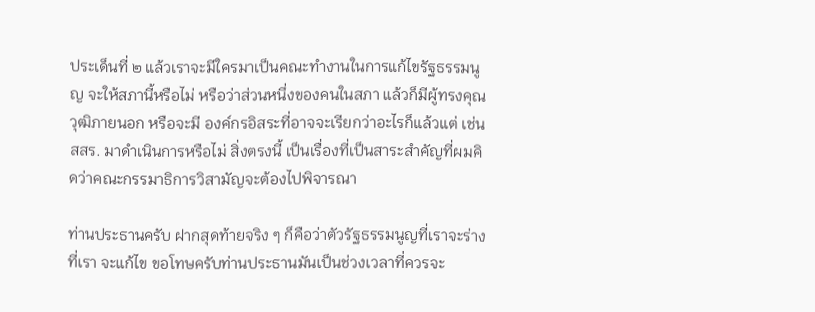ประเด็นที่ ๒ แล้วเราจะมีใครมาเป็นคณะทำงานในการแก้ไขรัฐธรรมนูญ จะให้สภานี้หรือไม่ หรือว่าส่วนหนึ่งของคนในสภา แล้วก็มีผู้ทรงคุณวุฒิภายนอก หรือจะมี องค์กรอิสระที่อาจจะเรียกว่าอะไรก็แล้วแต่ เช่น สสร. มาดำเนินการหรือไม่ สิ่งตรงนี้ เป็นเรื่องที่เป็นสาระสำคัญที่ผมคิดว่าคณะกรรมาธิการวิสามัญจะต้องไปพิจารณา

ท่านประธานครับ ฝากสุดท้ายจริง ๆ ก็คือว่าตัวรัฐธรรมนูญที่เราจะร่างที่เรา จะแก้ไข ขอโทษครับท่านประธานมันเป็นช่วงเวลาที่ควรจะ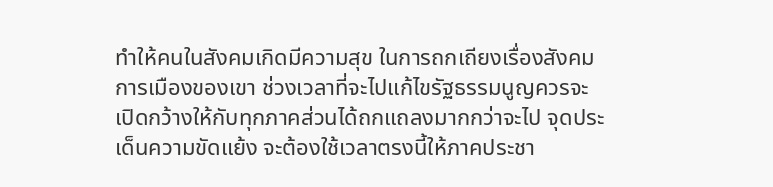ทำให้คนในสังคมเกิดมีความสุข ในการถกเถียงเรื่องสังคมการเมืองของเขา ช่วงเวลาที่จะไปแก้ไขรัฐธรรมนูญควรจะเปิดกว้างให้กับทุกภาคส่วนได้ถกแถลงมากกว่าจะไป จุดประเด็นความขัดแย้ง จะต้องใช้เวลาตรงนี้ให้ภาคประชา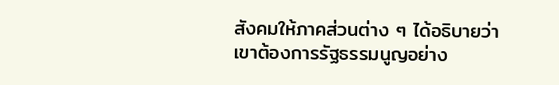สังคมให้ภาคส่วนต่าง ๆ ได้อธิบายว่าเขาต้องการรัฐธรรมนูญอย่าง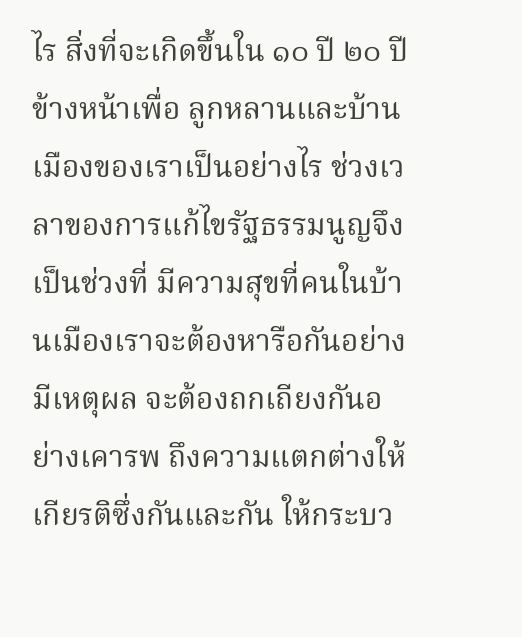ไร สิ่งที่จะเกิดขึ้นใน ๑๐ ปี ๒๐ ปีข้างหน้าเพื่อ ลูกหลานและบ้านเมืองของเราเป็นอย่างไร ช่วงเวลาของการแก้ไขรัฐธรรมนูญจึงเป็นช่วงที่ มีความสุขที่คนในบ้านเมืองเราจะต้องหารือกันอย่างมีเหตุผล จะต้องถกเถียงกันอย่างเคารพ ถึงความแตกต่างให้เกียรติซึ่งกันและกัน ให้กระบว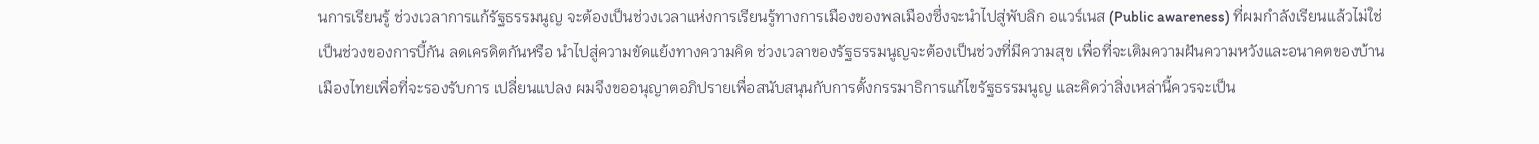นการเรียนรู้ ช่วงเวลาการแก้รัฐธรรมนูญ จะต้องเป็นช่วงเวลาแห่งการเรียนรู้ทางการเมืองของพลเมืองซึ่งจะนำไปสู่พับลิก อแวร์เนส (Public awareness) ที่ผมกำลังเรียนแล้วไม่ใช่เป็นช่วงของการบี้กัน ลดเครดิตกันหรือ นำไปสู่ความขัดแย้งทางความคิด ช่วงเวลาของรัฐธรรมนูญจะต้องเป็นช่วงที่มีความสุข เพื่อที่จะเติมความฝันความหวังและอนาคตของบ้านเมืองไทยเพื่อที่จะรองรับการ เปลี่ยนแปลง ผมจึงขออนุญาตอภิปรายเพื่อสนับสนุนกับการตั้งกรรมาธิการแก้ไขรัฐธรรมนูญ และคิดว่าสิ่งเหล่านี้ควรจะเป็น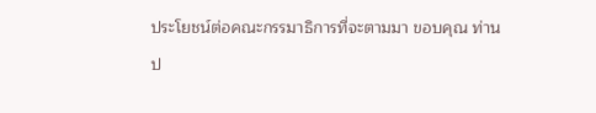ประโยชน์ต่อคณะกรรมาธิการที่จะตามมา ขอบคุณ ท่านป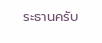ระธานครับ